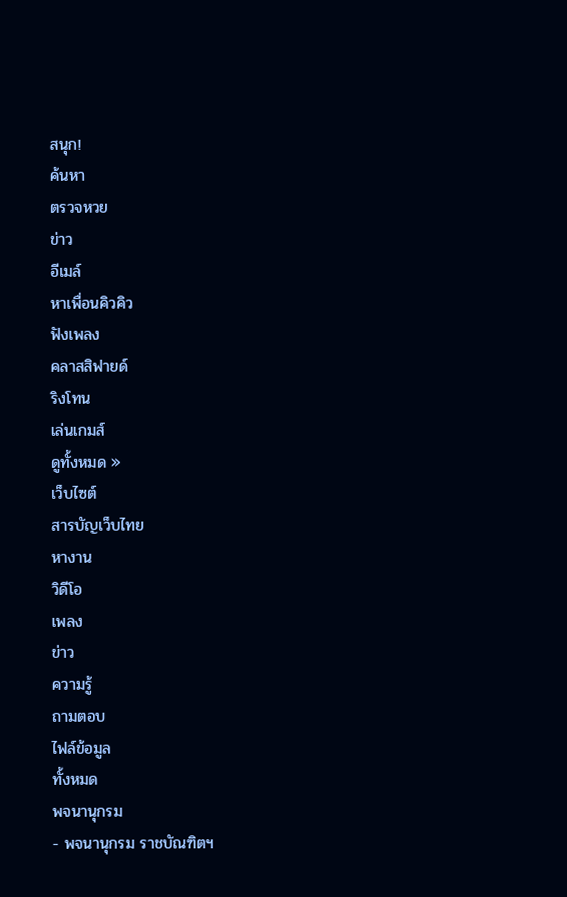สนุก!
ค้นหา
ตรวจหวย
ข่าว
อีเมล์
หาเพื่อนคิวคิว
ฟังเพลง
คลาสสิฟายด์
ริงโทน
เล่นเกมส์
ดูทั้งหมด »
เว็บไซต์
สารบัญเว็บไทย
หางาน
วิดีโอ
เพลง
ข่าว
ความรู้
ถามตอบ
ไฟล์ข้อมูล
ทั้งหมด
พจนานุกรม
- พจนานุกรม ราชบัณฑิตฯ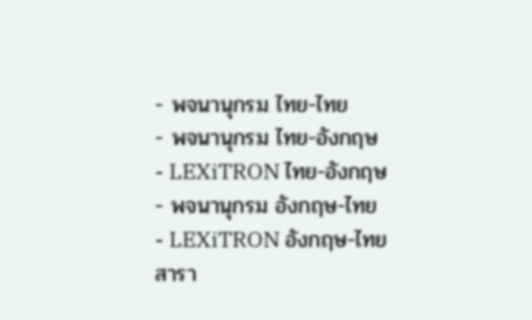- พจนานุกรม ไทย-ไทย
- พจนานุกรม ไทย-อังกฤษ
- LEXiTRON ไทย-อังกฤษ
- พจนานุกรม อังกฤษ-ไทย
- LEXiTRON อังกฤษ-ไทย
สารา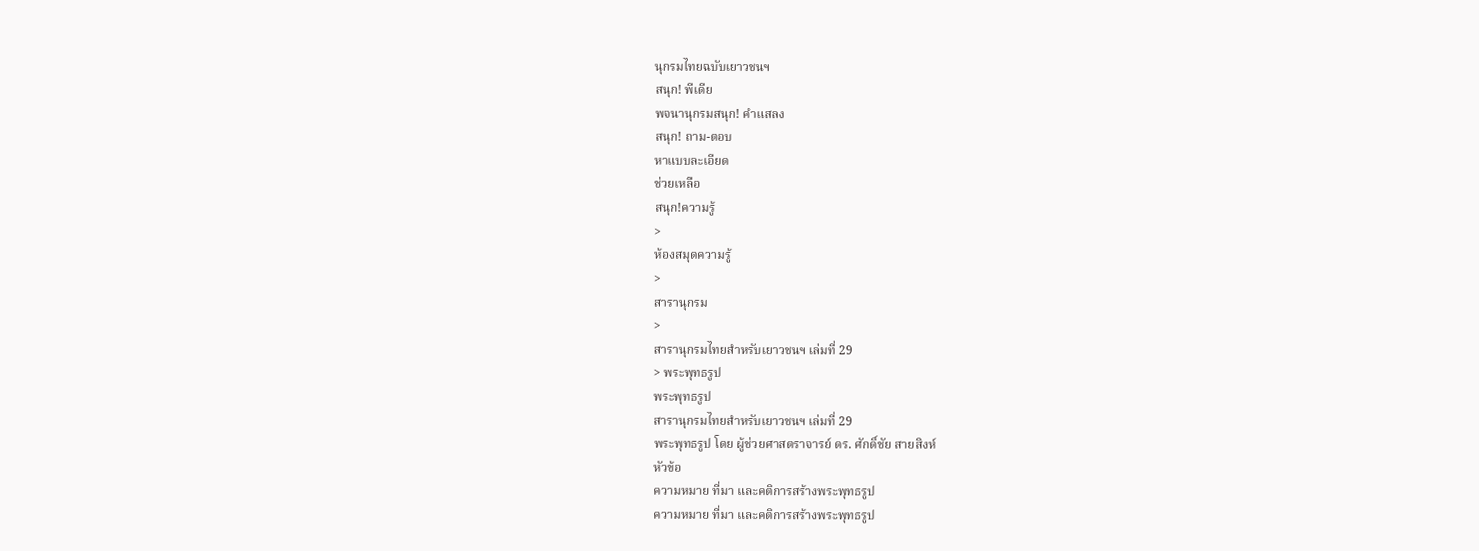นุกรมไทยฉบับเยาวชนฯ
สนุก! พีเดีย
พจนานุกรมสนุก! คำแสลง
สนุก! ถาม-ตอบ
หาแบบละเอียด
ช่วยเหลือ
สนุก!ความรู้
>
ห้องสมุดความรู้
>
สารานุกรม
>
สารานุกรมไทยสำหรับเยาวชนฯ เล่มที่ 29
> พระพุทธรูป
พระพุทธรูป
สารานุกรมไทยสำหรับเยาวชนฯ เล่มที่ 29
พระพุทธรูป โดย ผู้ช่วยศาสตราจารย์ ดร. ศักดิ์ชัย สายสิงห์
หัวข้อ
ความหมาย ที่มา และคติการสร้างพระพุทธรูป
ความหมาย ที่มา และคติการสร้างพระพุทธรูป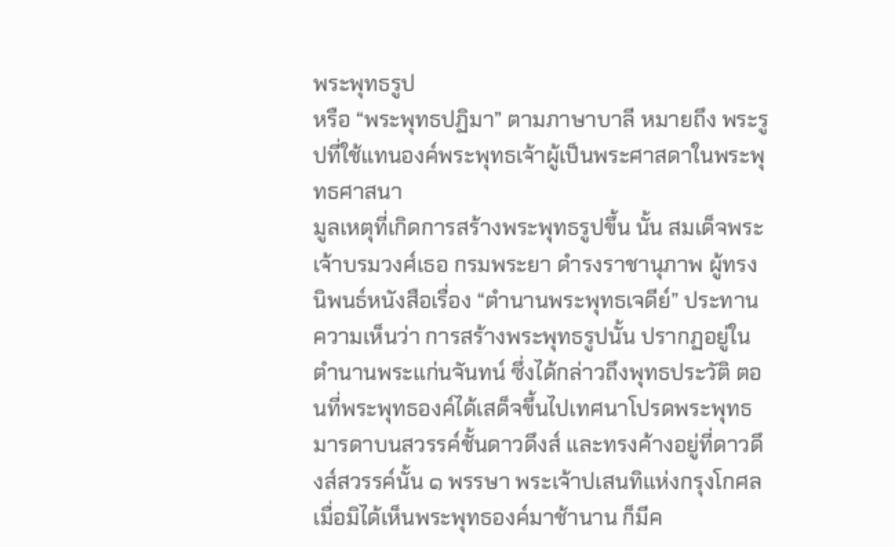พระพุทธรูป
หรือ “พระพุทธปฏิมา” ตามภาษาบาลี หมายถึง พระรูปที่ใช้แทนองค์พระพุทธเจ้าผู้เป็นพระศาสดาในพระพุทธศาสนา
มูลเหตุที่เกิดการสร้างพระพุทธรูปขึ้น นั้น สมเด็จพระเจ้าบรมวงศ์เธอ กรมพระยา ดำรงราชานุภาพ ผู้ทรงนิพนธ์หนังสือเรื่อง “ตำนานพระพุทธเจดีย์” ประทานความเห็นว่า การสร้างพระพุทธรูปนั้น ปรากฏอยู่ในตำนานพระแก่นจันทน์ ซึ่งได้กล่าวถึงพุทธประวัติ ตอนที่พระพุทธองค์ได้เสด็จขึ้นไปเทศนาโปรดพระพุทธมารดาบนสวรรค์ชั้นดาวดึงส์ และทรงค้างอยู่ที่ดาวดึงส์สวรรค์นั้น ๑ พรรษา พระเจ้าปเสนทิแห่งกรุงโกศลเมื่อมิได้เห็นพระพุทธองค์มาช้านาน ก็มีค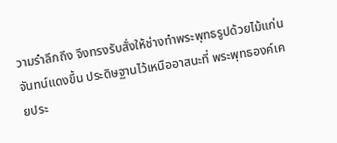วามรำลึกถึง จึงทรงรับสั่งให้ช่างทำพระพุทธรูปด้วยไม้แก่นจันทน์แดงขึ้น ประดิษฐานไว้เหนืออาสนะที่ พระพุทธองค์เคยประ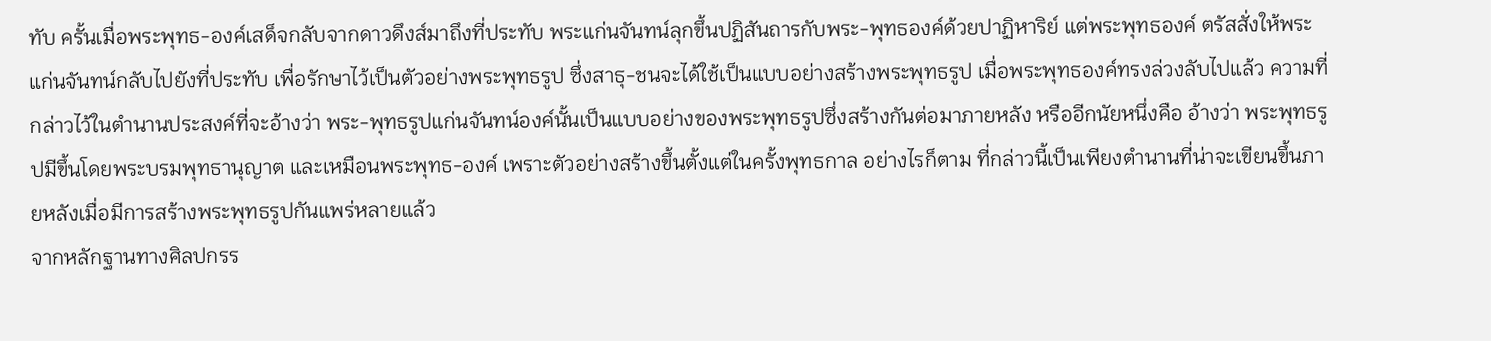ทับ ครั้นเมื่อพระพุทธ-องค์เสด็จกลับจากดาวดึงส์มาถึงที่ประทับ พระแก่นจันทน์ลุกขึ้นปฏิสันถารกับพระ-พุทธองค์ด้วยปาฏิหาริย์ แต่พระพุทธองค์ ตรัสสั่งให้พระแก่นจันทน์กลับไปยังที่ประทับ เพื่อรักษาไว้เป็นตัวอย่างพระพุทธรูป ซึ่งสาธุ-ชนจะได้ใช้เป็นแบบอย่างสร้างพระพุทธรูป เมื่อพระพุทธองค์ทรงล่วงลับไปแล้ว ความที่กล่าวไว้ในตำนานประสงค์ที่จะอ้างว่า พระ-พุทธรูปแก่นจันทน์องค์นั้นเป็นแบบอย่างของพระพุทธรูปซึ่งสร้างกันต่อมาภายหลัง หรืออีกนัยหนึ่งคือ อ้างว่า พระพุทธรูปมีขึ้นโดยพระบรมพุทธานุญาต และเหมือนพระพุทธ-องค์ เพราะตัวอย่างสร้างขึ้นตั้งแต่ในครั้งพุทธกาล อย่างไรก็ตาม ที่กล่าวนี้เป็นเพียงตำนานที่น่าจะเขียนขึ้นภายหลังเมื่อมีการสร้างพระพุทธรูปกันแพร่หลายแล้ว
จากหลักฐานทางศิลปกรร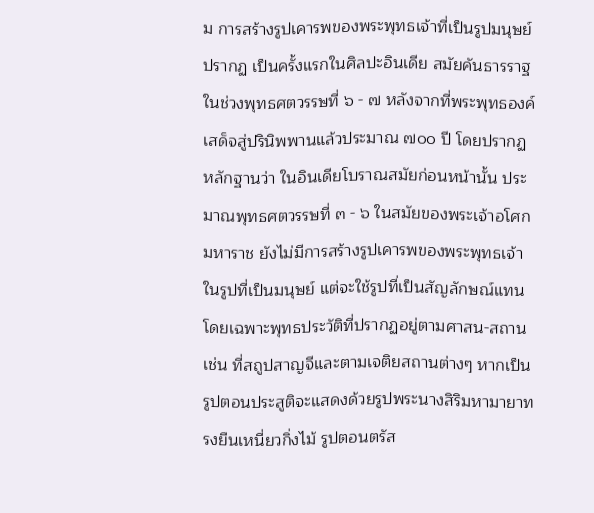ม การสร้างรูปเคารพของพระพุทธเจ้าที่เป็นรูปมนุษย์ปรากฏ เป็นครั้งแรกในศิลปะอินเดีย สมัยคันธารราฐ ในช่วงพุทธศตวรรษที่ ๖ - ๗ หลังจากที่พระพุทธองค์เสด็จสู่ปรินิพพานแล้วประมาณ ๗๐๐ ปี โดยปรากฏหลักฐานว่า ในอินเดียโบราณสมัยก่อนหน้านั้น ประมาณพุทธศตวรรษที่ ๓ - ๖ ในสมัยของพระเจ้าอโศกมหาราช ยังไม่มีการสร้างรูปเคารพของพระพุทธเจ้าในรูปที่เป็นมนุษย์ แต่จะใช้รูปที่เป็นสัญลักษณ์แทน โดยเฉพาะพุทธประวัติที่ปรากฏอยู่ตามศาสน-สถาน เช่น ที่สถูปสาญจีและตามเจติยสถานต่างๆ หากเป็นรูปตอนประสูติจะแสดงด้วยรูปพระนางสิริมหามายาทรงยืนเหนี่ยวกิ่งไม้ รูปตอนตรัส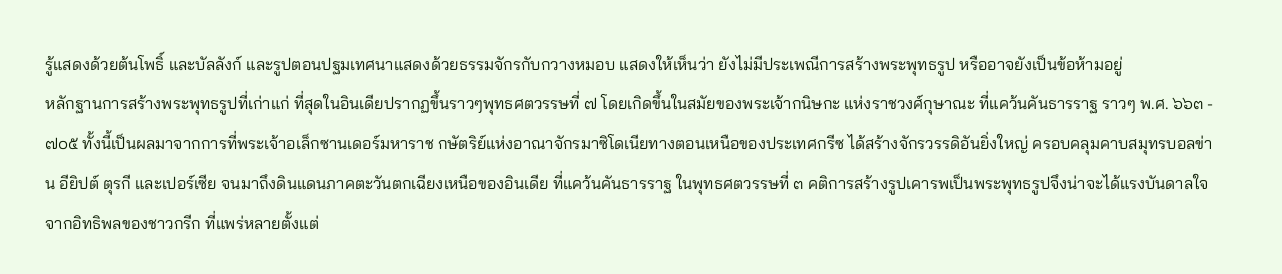รู้แสดงด้วยต้นโพธิ์ และบัลลังก์ และรูปตอนปฐมเทศนาแสดงด้วยธรรมจักรกับกวางหมอบ แสดงให้เห็นว่า ยังไม่มีประเพณีการสร้างพระพุทธรูป หรืออาจยังเป็นข้อห้ามอยู่
หลักฐานการสร้างพระพุทธรูปที่เก่าแก่ ที่สุดในอินเดียปรากฏขึ้นราวๆพุทธศตวรรษที่ ๗ โดยเกิดขึ้นในสมัยของพระเจ้ากนิษกะ แห่งราชวงศ์กุษาณะ ที่แคว้นคันธารราฐ ราวๆ พ.ศ. ๖๖๓ - ๗๐๕ ทั้งนี้เป็นผลมาจากการที่พระเจ้าอเล็กซานเดอร์มหาราช กษัตริย์แห่งอาณาจักรมาซิโดเนียทางตอนเหนือของประเทศกรีซ ได้สร้างจักรวรรดิอันยิ่งใหญ่ ครอบคลุมคาบสมุทรบอลข่าน อียิปต์ ตุรกี และเปอร์เซีย จนมาถึงดินแดนภาคตะวันตกเฉียงเหนือของอินเดีย ที่แคว้นคันธารราฐ ในพุทธศตวรรษที่ ๓ คติการสร้างรูปเคารพเป็นพระพุทธรูปจึงน่าจะได้แรงบันดาลใจจากอิทธิพลของชาวกรีก ที่แพร่หลายตั้งแต่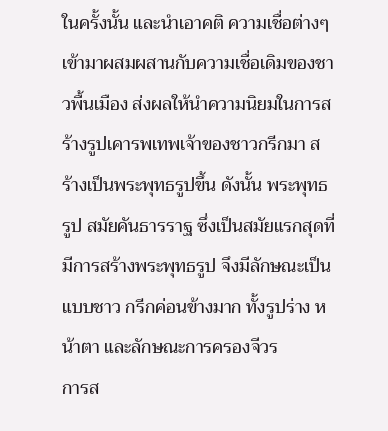ในครั้งนั้น และนำเอาคติ ความเชื่อต่างๆเข้ามาผสมผสานกับความเชื่อเดิมของชาวพื้นเมือง ส่งผลให้นำความนิยมในการสร้างรูปเคารพเทพเจ้าของชาวกรีกมา สร้างเป็นพระพุทธรูปขึ้น ดังนั้น พระพุทธรูป สมัยคันธารราฐ ซึ่งเป็นสมัยแรกสุดที่มีการสร้างพระพุทธรูป จึงมีลักษณะเป็นแบบชาว กรีกค่อนข้างมาก ทั้งรูปร่าง หน้าตา และลักษณะการครองจีวร
การส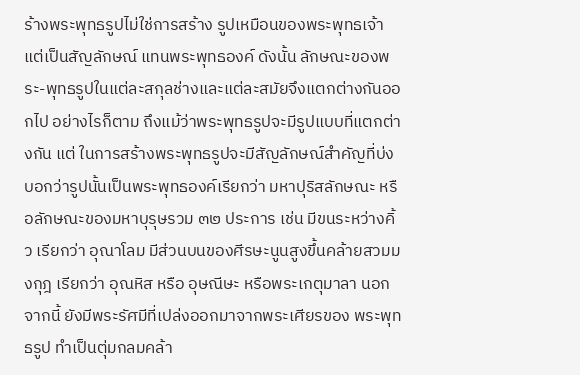ร้างพระพุทธรูปไม่ใช่การสร้าง รูปเหมือนของพระพุทธเจ้า แต่เป็นสัญลักษณ์ แทนพระพุทธองค์ ดังนั้น ลักษณะของพระ-พุทธรูปในแต่ละสกุลช่างและแต่ละสมัยจึงแตกต่างกันออกไป อย่างไรก็ตาม ถึงแม้ว่าพระพุทธรูปจะมีรูปแบบที่แตกต่างกัน แต่ ในการสร้างพระพุทธรูปจะมีสัญลักษณ์สำคัญที่บ่งบอกว่ารูปนั้นเป็นพระพุทธองค์เรียกว่า มหาปุริสลักษณะ หรือลักษณะของมหาบุรุษรวม ๓๒ ประการ เช่น มีขนระหว่างคิ้ว เรียกว่า อุณาโลม มีส่วนบนของศีรษะนูนสูงขึ้นคล้ายสวมมงกุฎ เรียกว่า อุณหิส หรือ อุษณีษะ หรือพระเกตุมาลา นอกจากนี้ ยังมีพระรัศมีที่เปล่งออกมาจากพระเศียรของ พระพุทธรูป ทำเป็นตุ่มกลมคล้า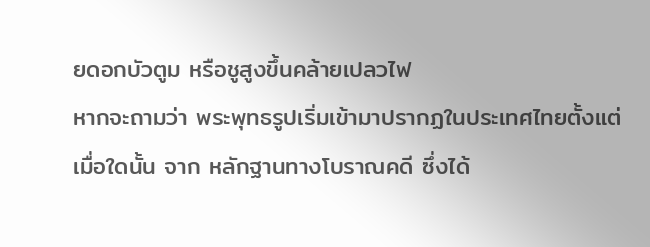ยดอกบัวตูม หรือชูสูงขึ้นคล้ายเปลวไฟ
หากจะถามว่า พระพุทธรูปเริ่มเข้ามาปรากฏในประเทศไทยตั้งแต่เมื่อใดนั้น จาก หลักฐานทางโบราณคดี ซึ่งได้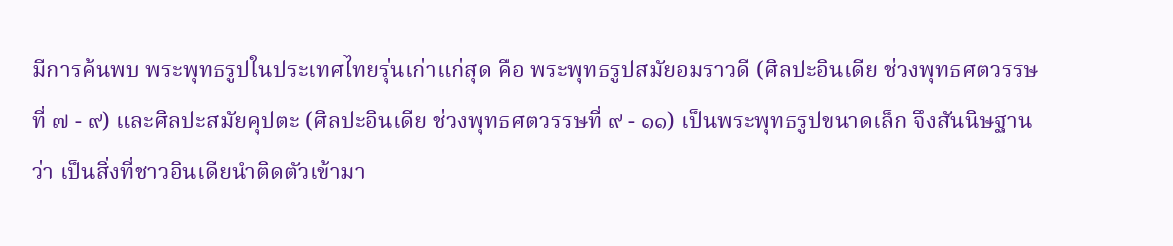มีการค้นพบ พระพุทธรูปในประเทศไทยรุ่นเก่าแก่สุด คือ พระพุทธรูปสมัยอมราวดี (ศิลปะอินเดีย ช่วงพุทธศตวรรษที่ ๗ - ๙) และศิลปะสมัยคุปตะ (ศิลปะอินเดีย ช่วงพุทธศตวรรษที่ ๙ - ๑๑) เป็นพระพุทธรูปขนาดเล็ก จึงสันนิษฐานว่า เป็นสิ่งที่ชาวอินเดียนำติดตัวเข้ามา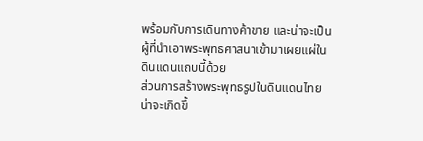พร้อมกับการเดินทางค้าขาย และน่าจะเป็นผู้ที่นำเอาพระพุทธศาสนาเข้ามาเผยแผ่ในดินแดนแถบนี้ด้วย
ส่วนการสร้างพระพุทธรูปในดินแดนไทยน่าจะเกิดขึ้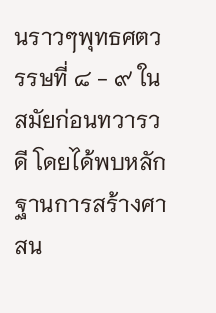นราวๆพุทธศตวรรษที่ ๘ - ๙ ในสมัยก่อนทวารวดี โดยได้พบหลักฐานการสร้างศาสน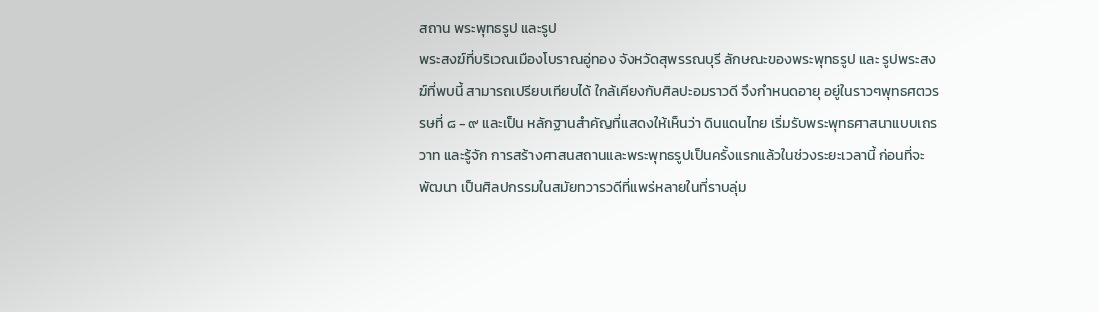สถาน พระพุทธรูป และรูป
พระสงฆ์ที่บริเวณเมืองโบราณอู่ทอง จังหวัดสุพรรณบุรี ลักษณะของพระพุทธรูป และ รูปพระสงฆ์ที่พบนี้ สามารถเปรียบเทียบได้ ใกล้เคียงกับศิลปะอมราวดี จึงกำหนดอายุ อยู่ในราวๆพุทธศตวรรษที่ ๘ - ๙ และเป็น หลักฐานสำคัญที่แสดงให้เห็นว่า ดินแดนไทย เริ่มรับพระพุทธศาสนาแบบเถรวาท และรู้จัก การสร้างศาสนสถานและพระพุทธรูปเป็นครั้งแรกแล้วในช่วงระยะเวลานี้ ก่อนที่จะพัฒนา เป็นศิลปกรรมในสมัยทวารวดีที่แพร่หลายในที่ราบลุ่ม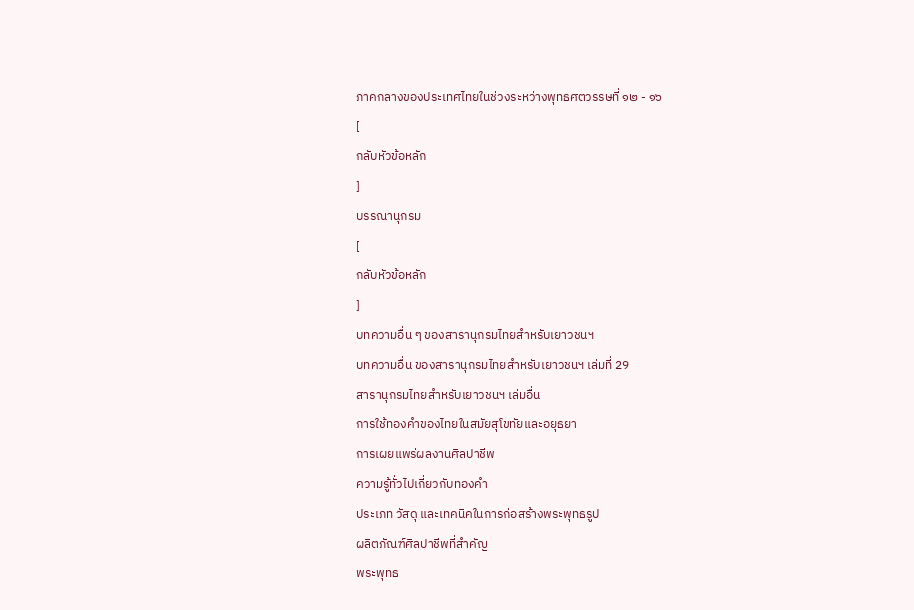ภาคกลางของประเทศไทยในช่วงระหว่างพุทธศตวรรษที่ ๑๒ - ๑๖
[
กลับหัวข้อหลัก
]
บรรณานุกรม
[
กลับหัวข้อหลัก
]
บทความอื่น ๆ ของสารานุกรมไทยสำหรับเยาวชนฯ
บทความอื่น ของสารานุกรมไทยสำหรับเยาวชนฯ เล่มที่ 29
สารานุกรมไทยสำหรับเยาวชนฯ เล่มอื่น
การใช้ทองคำของไทยในสมัยสุโขทัยและอยุธยา
การเผยแพร่ผลงานศิลปาชีพ
ความรู้ทั่วไปเกี่ยวกับทองคำ
ประเภท วัสดุ และเทคนิคในการก่อสร้างพระพุทธรูป
ผลิตภัณฑ์ศิลปาชีพที่สำคัญ
พระพุทธ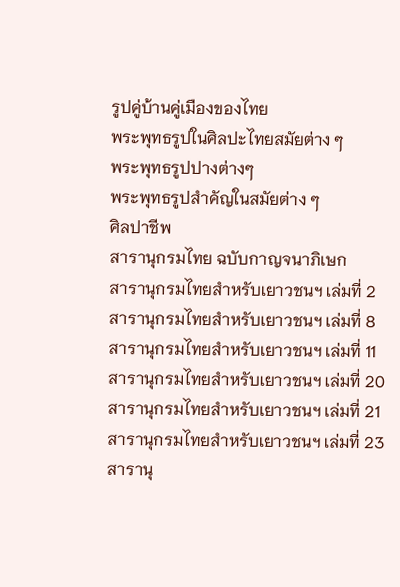รูปคู่บ้านคู่เมืองของไทย
พระพุทธรูปในศิลปะไทยสมัยต่าง ๆ
พระพุทธรูปปางต่างๆ
พระพุทธรูปสำคัญในสมัยต่าง ๆ
ศิลปาชีพ
สารานุกรมไทย ฉบับกาญจนาภิเษก
สารานุกรมไทยสำหรับเยาวชนฯ เล่มที่ 2
สารานุกรมไทยสำหรับเยาวชนฯ เล่มที่ 8
สารานุกรมไทยสำหรับเยาวชนฯ เล่มที่ 11
สารานุกรมไทยสำหรับเยาวชนฯ เล่มที่ 20
สารานุกรมไทยสำหรับเยาวชนฯ เล่มที่ 21
สารานุกรมไทยสำหรับเยาวชนฯ เล่มที่ 23
สารานุ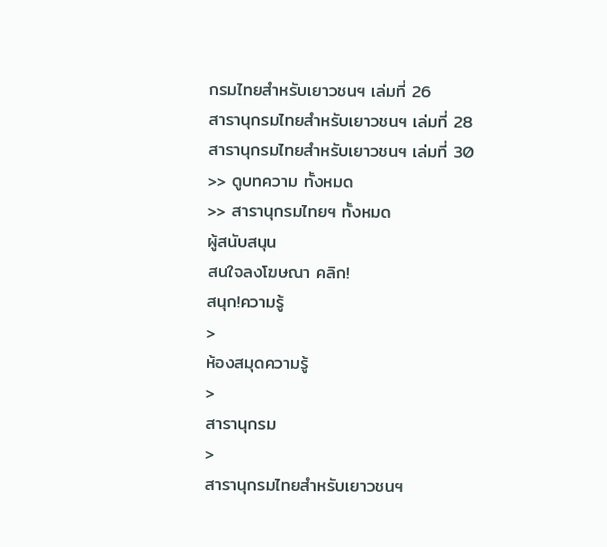กรมไทยสำหรับเยาวชนฯ เล่มที่ 26
สารานุกรมไทยสำหรับเยาวชนฯ เล่มที่ 28
สารานุกรมไทยสำหรับเยาวชนฯ เล่มที่ 30
>> ดูบทความ ทั้งหมด
>> สารานุกรมไทยฯ ทั้งหมด
ผู้สนับสนุน
สนใจลงโฆษณา คลิก!
สนุก!ความรู้
>
ห้องสมุดความรู้
>
สารานุกรม
>
สารานุกรมไทยสำหรับเยาวชนฯ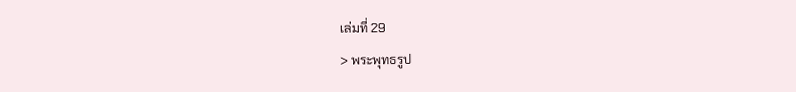เล่มที่ 29
> พระพุทธรูป